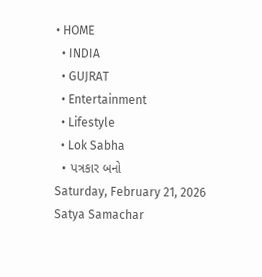• HOME
  • INDIA
  • GUJRAT
  • Entertainment
  • Lifestyle
  • Lok Sabha
  • પત્રકાર બનો
Saturday, February 21, 2026
Satya Samachar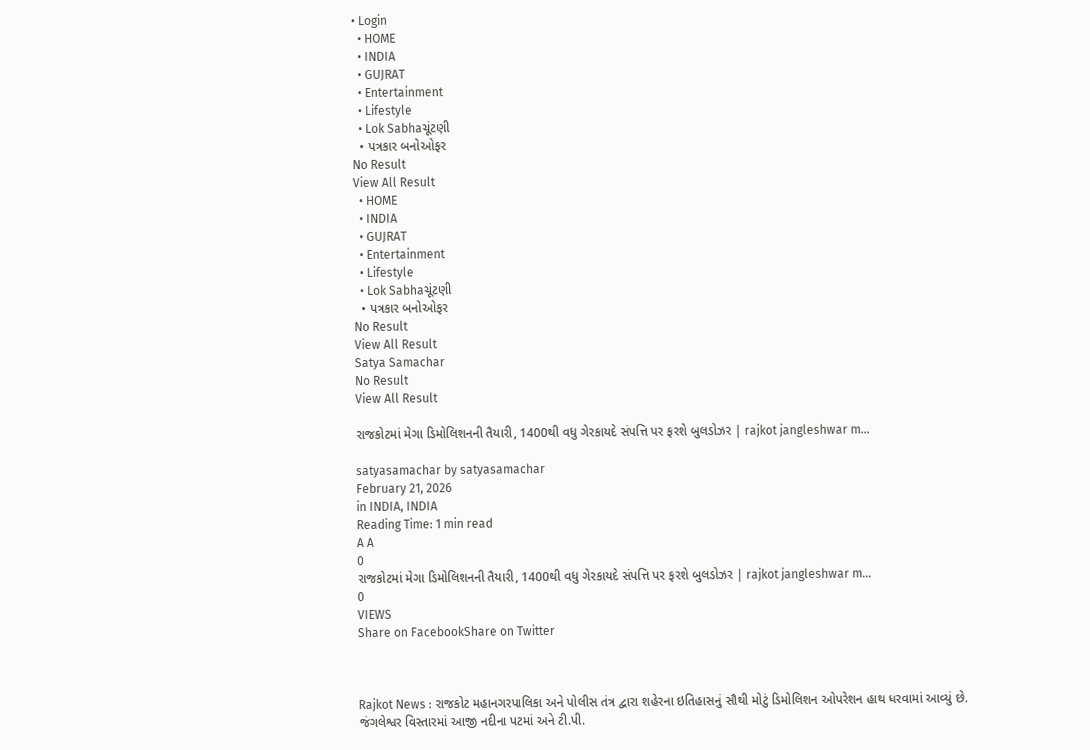• Login
  • HOME
  • INDIA
  • GUJRAT
  • Entertainment
  • Lifestyle
  • Lok Sabhaચૂંટણી
  • પત્રકાર બનોઓફર
No Result
View All Result
  • HOME
  • INDIA
  • GUJRAT
  • Entertainment
  • Lifestyle
  • Lok Sabhaચૂંટણી
  • પત્રકાર બનોઓફર
No Result
View All Result
Satya Samachar
No Result
View All Result

રાજકોટમાં મેગા ડિમોલિશનની તૈયારી, 1400થી વધુ ગેરકાયદે સંપત્તિ પર ફરશે બુલડોઝર | rajkot jangleshwar m…

satyasamachar by satyasamachar
February 21, 2026
in INDIA, INDIA
Reading Time: 1 min read
A A
0
રાજકોટમાં મેગા ડિમોલિશનની તૈયારી, 1400થી વધુ ગેરકાયદે સંપત્તિ પર ફરશે બુલડોઝર | rajkot jangleshwar m…
0
VIEWS
Share on FacebookShare on Twitter



Rajkot News : રાજકોટ મહાનગરપાલિકા અને પોલીસ તંત્ર દ્વારા શહેરના ઇતિહાસનું સૌથી મોટું ડિમોલિશન ઓપરેશન હાથ ધરવામાં આવ્યું છે. જંગલેશ્વર વિસ્તારમાં આજી નદીના પટમાં અને ટી.પી.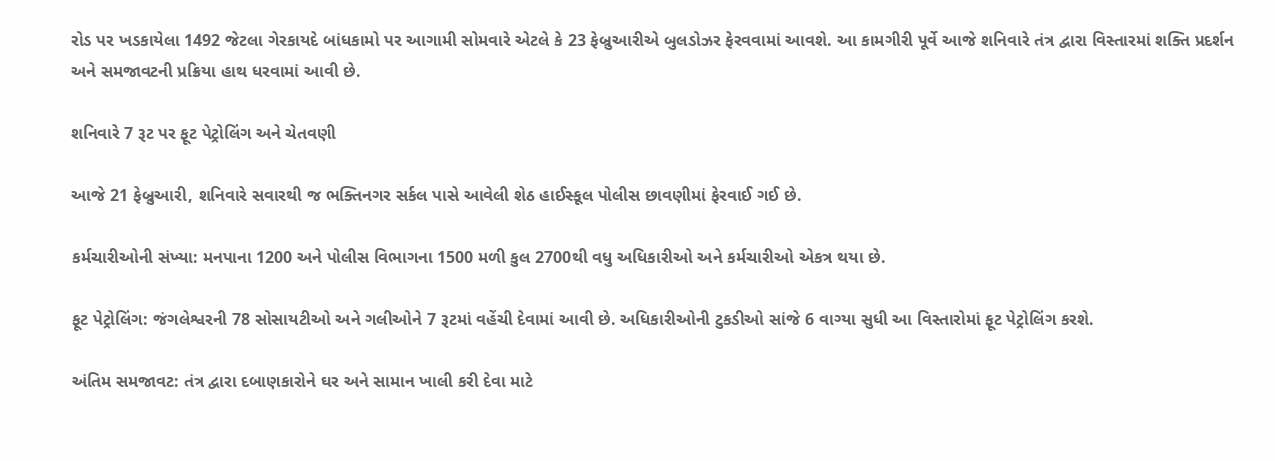રોડ પર ખડકાયેલા 1492 જેટલા ગેરકાયદે બાંધકામો પર આગામી સોમવારે એટલે કે 23 ફેબ્રુઆરીએ બુલડોઝર ફેરવવામાં આવશે. આ કામગીરી પૂર્વે આજે શનિવારે તંત્ર દ્વારા વિસ્તારમાં શક્તિ પ્રદર્શન અને સમજાવટની પ્રક્રિયા હાથ ધરવામાં આવી છે.

શનિવારે 7 રૂટ પર ફૂટ પેટ્રોલિંગ અને ચેતવણી

આજે 21 ફેબ્રુઆરી, શનિવારે સવારથી જ ભક્તિનગર સર્કલ પાસે આવેલી શેઠ હાઈસ્કૂલ પોલીસ છાવણીમાં ફેરવાઈ ગઈ છે.

કર્મચારીઓની સંખ્યા: મનપાના 1200 અને પોલીસ વિભાગના 1500 મળી કુલ 2700થી વધુ અધિકારીઓ અને કર્મચારીઓ એકત્ર થયા છે.

ફૂટ પેટ્રોલિંગ: જંગલેશ્વરની 78 સોસાયટીઓ અને ગલીઓને 7 રૂટમાં વહેંચી દેવામાં આવી છે. અધિકારીઓની ટુકડીઓ સાંજે 6 વાગ્યા સુધી આ વિસ્તારોમાં ફૂટ પેટ્રોલિંગ કરશે.

અંતિમ સમજાવટ: તંત્ર દ્વારા દબાણકારોને ઘર અને સામાન ખાલી કરી દેવા માટે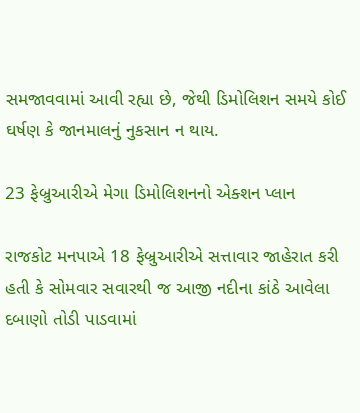સમજાવવામાં આવી રહ્યા છે, જેથી ડિમોલિશન સમયે કોઈ ઘર્ષણ કે જાનમાલનું નુકસાન ન થાય.

23 ફેબ્રુઆરીએ મેગા ડિમોલિશનનો એક્શન પ્લાન

રાજકોટ મનપાએ 18 ફેબ્રુઆરીએ સત્તાવાર જાહેરાત કરી હતી કે સોમવાર સવારથી જ આજી નદીના કાંઠે આવેલા દબાણો તોડી પાડવામાં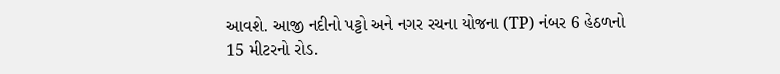આવશે. આજી નદીનો પટ્ટો અને નગર રચના યોજના (TP) નંબર 6 હેઠળનો 15 મીટરનો રોડ.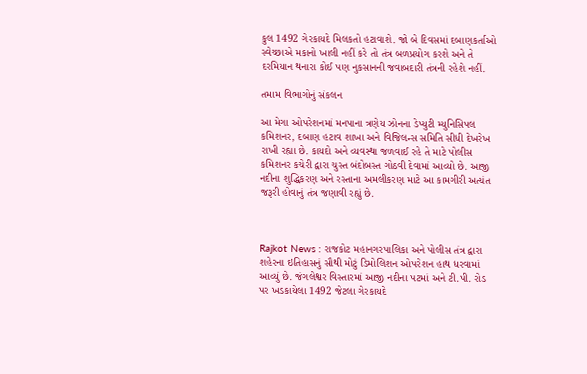કુલ 1492 ગેરકાયદે મિલકતો હટાવાશે. જો બે દિવસમાં દબાણકર્તાઓ સ્વેચ્છાએ મકાનો ખાલી નહીં કરે તો તંત્ર બળપ્રયોગ કરશે અને તે દરમિયાન થનારા કોઈ પણ નુકસાનની જવાબદારી તંત્રની રહેશે નહીં.

તમામ વિભાગોનું સંકલન

આ મેગા ઓપરેશનમાં મનપાના ત્રણેય ઝોનના ડેપ્યુટી મ્યુનિસિપલ કમિશનર, દબાણ હટાવ શાખા અને વિજિલન્સ સમિતિ સીધી દેખરેખ રાખી રહ્યા છે. કાયદો અને વ્યવસ્થા જળવાઈ રહે તે માટે પોલીસ કમિશનર કચેરી દ્વારા ચુસ્ત બંદોબસ્ત ગોઠવી દેવામાં આવ્યો છે. આજી નદીના શુદ્ધિકરણ અને રસ્તાના અમલીકરણ માટે આ કામગીરી અત્યંત જરૂરી હોવાનું તંત્ર જણાવી રહ્યું છે.



Rajkot News : રાજકોટ મહાનગરપાલિકા અને પોલીસ તંત્ર દ્વારા શહેરના ઇતિહાસનું સૌથી મોટું ડિમોલિશન ઓપરેશન હાથ ધરવામાં આવ્યું છે. જંગલેશ્વર વિસ્તારમાં આજી નદીના પટમાં અને ટી.પી. રોડ પર ખડકાયેલા 1492 જેટલા ગેરકાયદે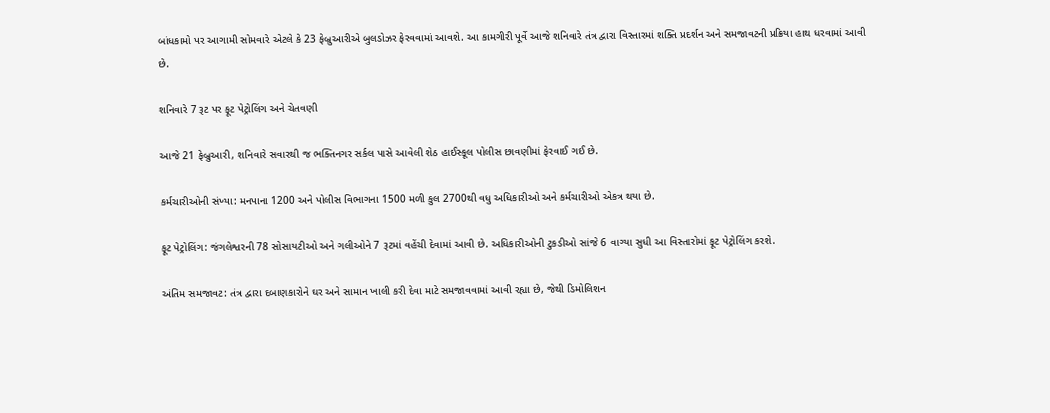બાંધકામો પર આગામી સોમવારે એટલે કે 23 ફેબ્રુઆરીએ બુલડોઝર ફેરવવામાં આવશે. આ કામગીરી પૂર્વે આજે શનિવારે તંત્ર દ્વારા વિસ્તારમાં શક્તિ પ્રદર્શન અને સમજાવટની પ્રક્રિયા હાથ ધરવામાં આવી છે.

શનિવારે 7 રૂટ પર ફૂટ પેટ્રોલિંગ અને ચેતવણી

આજે 21 ફેબ્રુઆરી, શનિવારે સવારથી જ ભક્તિનગર સર્કલ પાસે આવેલી શેઠ હાઈસ્કૂલ પોલીસ છાવણીમાં ફેરવાઈ ગઈ છે.

કર્મચારીઓની સંખ્યા: મનપાના 1200 અને પોલીસ વિભાગના 1500 મળી કુલ 2700થી વધુ અધિકારીઓ અને કર્મચારીઓ એકત્ર થયા છે.

ફૂટ પેટ્રોલિંગ: જંગલેશ્વરની 78 સોસાયટીઓ અને ગલીઓને 7 રૂટમાં વહેંચી દેવામાં આવી છે. અધિકારીઓની ટુકડીઓ સાંજે 6 વાગ્યા સુધી આ વિસ્તારોમાં ફૂટ પેટ્રોલિંગ કરશે.

અંતિમ સમજાવટ: તંત્ર દ્વારા દબાણકારોને ઘર અને સામાન ખાલી કરી દેવા માટે સમજાવવામાં આવી રહ્યા છે, જેથી ડિમોલિશન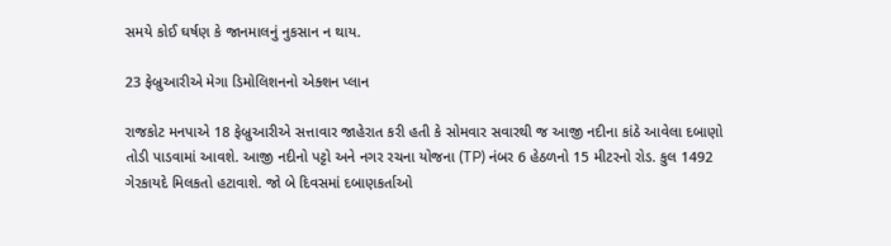સમયે કોઈ ઘર્ષણ કે જાનમાલનું નુકસાન ન થાય.

23 ફેબ્રુઆરીએ મેગા ડિમોલિશનનો એક્શન પ્લાન

રાજકોટ મનપાએ 18 ફેબ્રુઆરીએ સત્તાવાર જાહેરાત કરી હતી કે સોમવાર સવારથી જ આજી નદીના કાંઠે આવેલા દબાણો તોડી પાડવામાં આવશે. આજી નદીનો પટ્ટો અને નગર રચના યોજના (TP) નંબર 6 હેઠળનો 15 મીટરનો રોડ. કુલ 1492 ગેરકાયદે મિલકતો હટાવાશે. જો બે દિવસમાં દબાણકર્તાઓ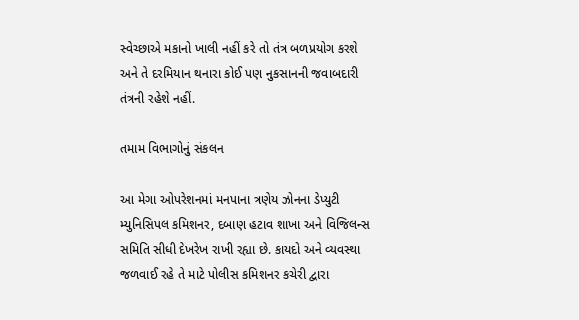સ્વેચ્છાએ મકાનો ખાલી નહીં કરે તો તંત્ર બળપ્રયોગ કરશે અને તે દરમિયાન થનારા કોઈ પણ નુકસાનની જવાબદારી તંત્રની રહેશે નહીં.

તમામ વિભાગોનું સંકલન

આ મેગા ઓપરેશનમાં મનપાના ત્રણેય ઝોનના ડેપ્યુટી મ્યુનિસિપલ કમિશનર, દબાણ હટાવ શાખા અને વિજિલન્સ સમિતિ સીધી દેખરેખ રાખી રહ્યા છે. કાયદો અને વ્યવસ્થા જળવાઈ રહે તે માટે પોલીસ કમિશનર કચેરી દ્વારા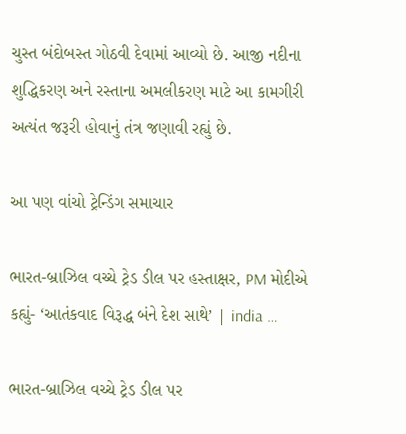ચુસ્ત બંદોબસ્ત ગોઠવી દેવામાં આવ્યો છે. આજી નદીના શુદ્ધિકરણ અને રસ્તાના અમલીકરણ માટે આ કામગીરી અત્યંત જરૂરી હોવાનું તંત્ર જણાવી રહ્યું છે.

આ પણ વાંચો ટ્રેન્ડિંગ સમાચાર

ભારત-બ્રાઝિલ વચ્ચે ટ્રેડ ડીલ પર હસ્તાક્ષર, PM મોદીએ કહ્યું- ‘આતંકવાદ વિરૂદ્ધ બંને દેશ સાથે’ | india …

ભારત-બ્રાઝિલ વચ્ચે ટ્રેડ ડીલ પર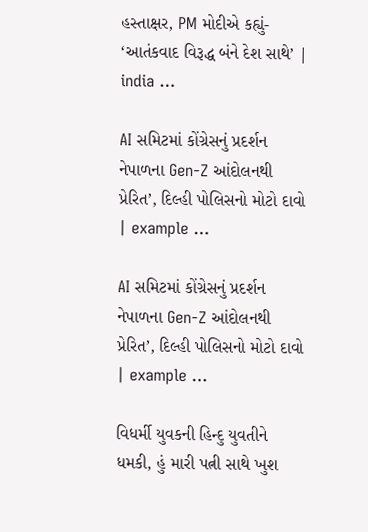હસ્તાક્ષર, PM મોદીએ કહ્યું- ‘આતંકવાદ વિરૂદ્ધ બંને દેશ સાથે’ | india …

AI સમિટમાં કોંગ્રેસનું પ્રદર્શન નેપાળના Gen-Z આંદોલનથી પ્રેરિત’, દિલ્હી પોલિસનો મોટો દાવો | example …

AI સમિટમાં કોંગ્રેસનું પ્રદર્શન નેપાળના Gen-Z આંદોલનથી પ્રેરિત’, દિલ્હી પોલિસનો મોટો દાવો | example …

વિધર્મી યુવકની હિન્દુ યુવતીને ધમકી, હું મારી પત્ની સાથે ખુશ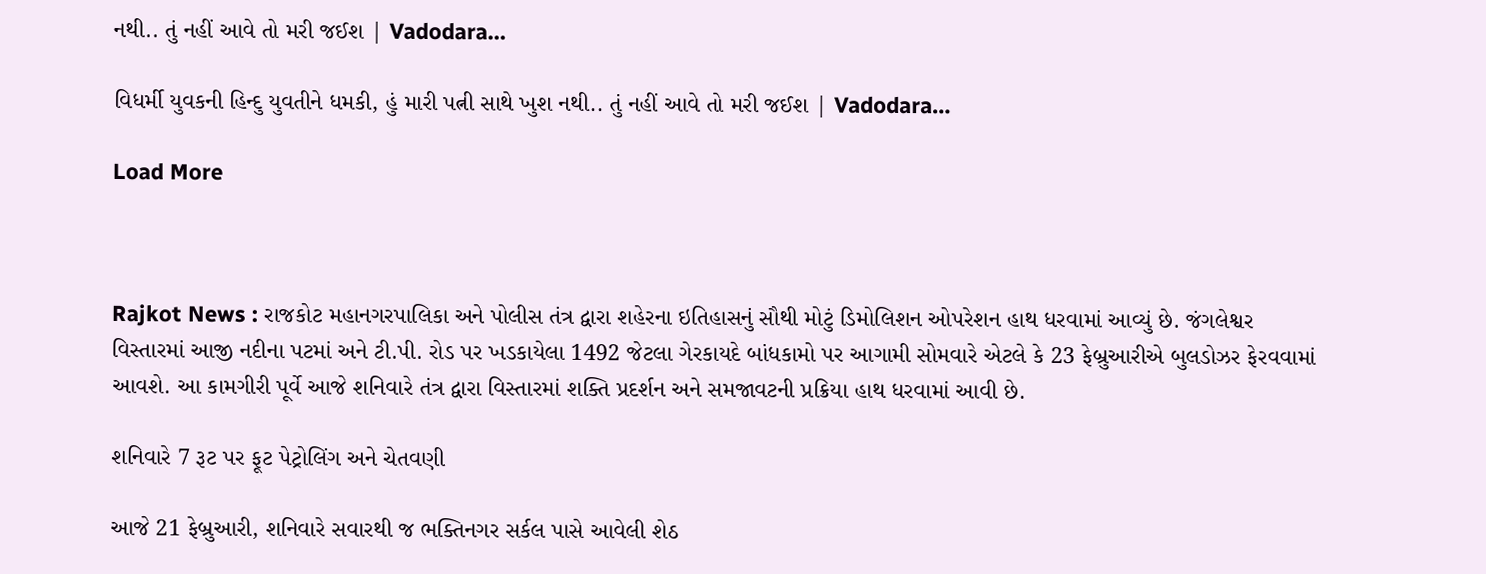નથી.. તું નહીં આવે તો મરી જઈશ | Vadodara…

વિધર્મી યુવકની હિન્દુ યુવતીને ધમકી, હું મારી પત્ની સાથે ખુશ નથી.. તું નહીં આવે તો મરી જઈશ | Vadodara…

Load More



Rajkot News : રાજકોટ મહાનગરપાલિકા અને પોલીસ તંત્ર દ્વારા શહેરના ઇતિહાસનું સૌથી મોટું ડિમોલિશન ઓપરેશન હાથ ધરવામાં આવ્યું છે. જંગલેશ્વર વિસ્તારમાં આજી નદીના પટમાં અને ટી.પી. રોડ પર ખડકાયેલા 1492 જેટલા ગેરકાયદે બાંધકામો પર આગામી સોમવારે એટલે કે 23 ફેબ્રુઆરીએ બુલડોઝર ફેરવવામાં આવશે. આ કામગીરી પૂર્વે આજે શનિવારે તંત્ર દ્વારા વિસ્તારમાં શક્તિ પ્રદર્શન અને સમજાવટની પ્રક્રિયા હાથ ધરવામાં આવી છે.

શનિવારે 7 રૂટ પર ફૂટ પેટ્રોલિંગ અને ચેતવણી

આજે 21 ફેબ્રુઆરી, શનિવારે સવારથી જ ભક્તિનગર સર્કલ પાસે આવેલી શેઠ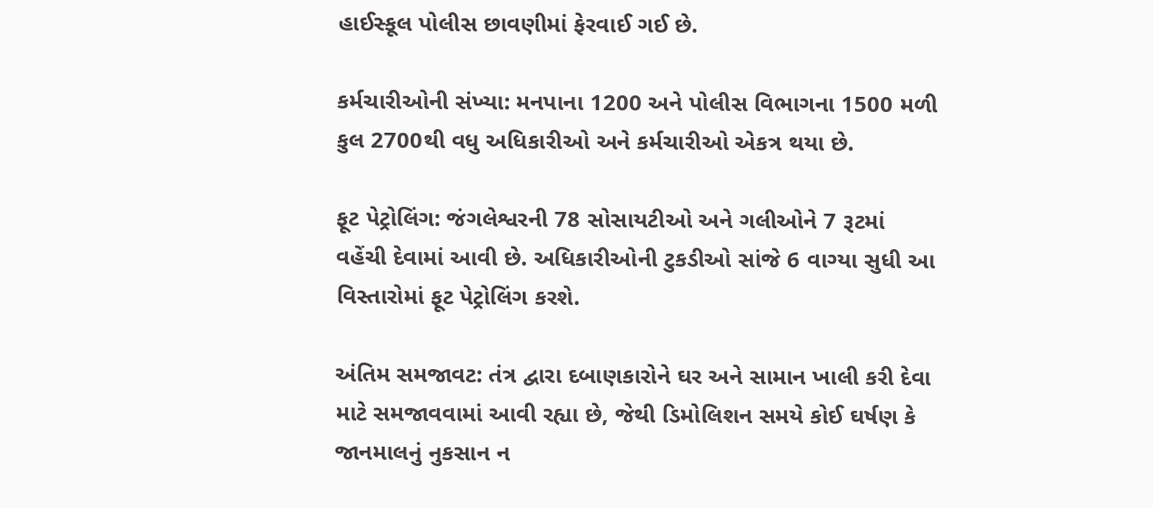હાઈસ્કૂલ પોલીસ છાવણીમાં ફેરવાઈ ગઈ છે.

કર્મચારીઓની સંખ્યા: મનપાના 1200 અને પોલીસ વિભાગના 1500 મળી કુલ 2700થી વધુ અધિકારીઓ અને કર્મચારીઓ એકત્ર થયા છે.

ફૂટ પેટ્રોલિંગ: જંગલેશ્વરની 78 સોસાયટીઓ અને ગલીઓને 7 રૂટમાં વહેંચી દેવામાં આવી છે. અધિકારીઓની ટુકડીઓ સાંજે 6 વાગ્યા સુધી આ વિસ્તારોમાં ફૂટ પેટ્રોલિંગ કરશે.

અંતિમ સમજાવટ: તંત્ર દ્વારા દબાણકારોને ઘર અને સામાન ખાલી કરી દેવા માટે સમજાવવામાં આવી રહ્યા છે, જેથી ડિમોલિશન સમયે કોઈ ઘર્ષણ કે જાનમાલનું નુકસાન ન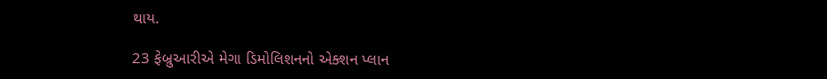થાય.

23 ફેબ્રુઆરીએ મેગા ડિમોલિશનનો એક્શન પ્લાન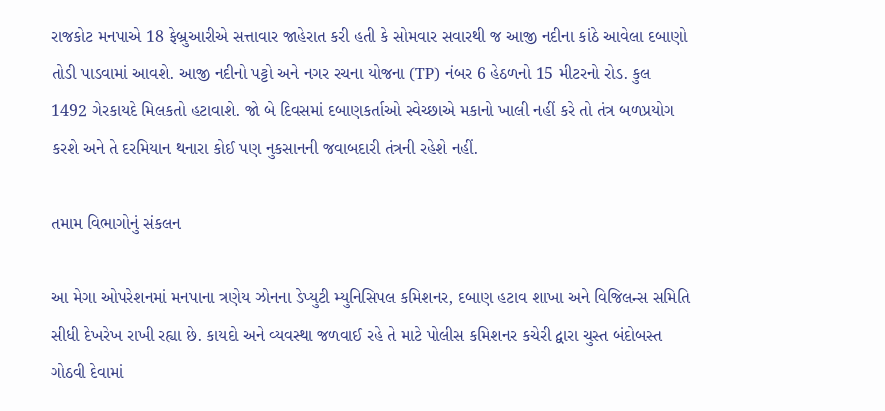રાજકોટ મનપાએ 18 ફેબ્રુઆરીએ સત્તાવાર જાહેરાત કરી હતી કે સોમવાર સવારથી જ આજી નદીના કાંઠે આવેલા દબાણો તોડી પાડવામાં આવશે. આજી નદીનો પટ્ટો અને નગર રચના યોજના (TP) નંબર 6 હેઠળનો 15 મીટરનો રોડ. કુલ 1492 ગેરકાયદે મિલકતો હટાવાશે. જો બે દિવસમાં દબાણકર્તાઓ સ્વેચ્છાએ મકાનો ખાલી નહીં કરે તો તંત્ર બળપ્રયોગ કરશે અને તે દરમિયાન થનારા કોઈ પણ નુકસાનની જવાબદારી તંત્રની રહેશે નહીં.

તમામ વિભાગોનું સંકલન

આ મેગા ઓપરેશનમાં મનપાના ત્રણેય ઝોનના ડેપ્યુટી મ્યુનિસિપલ કમિશનર, દબાણ હટાવ શાખા અને વિજિલન્સ સમિતિ સીધી દેખરેખ રાખી રહ્યા છે. કાયદો અને વ્યવસ્થા જળવાઈ રહે તે માટે પોલીસ કમિશનર કચેરી દ્વારા ચુસ્ત બંદોબસ્ત ગોઠવી દેવામાં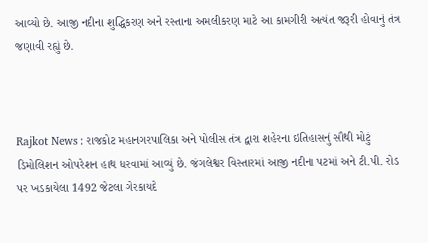આવ્યો છે. આજી નદીના શુદ્ધિકરણ અને રસ્તાના અમલીકરણ માટે આ કામગીરી અત્યંત જરૂરી હોવાનું તંત્ર જણાવી રહ્યું છે.



Rajkot News : રાજકોટ મહાનગરપાલિકા અને પોલીસ તંત્ર દ્વારા શહેરના ઇતિહાસનું સૌથી મોટું ડિમોલિશન ઓપરેશન હાથ ધરવામાં આવ્યું છે. જંગલેશ્વર વિસ્તારમાં આજી નદીના પટમાં અને ટી.પી. રોડ પર ખડકાયેલા 1492 જેટલા ગેરકાયદે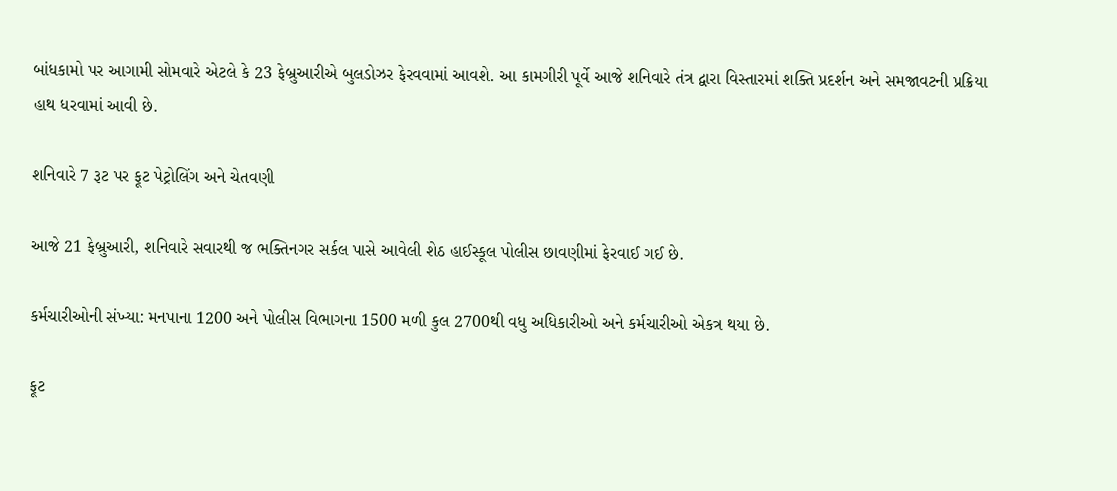બાંધકામો પર આગામી સોમવારે એટલે કે 23 ફેબ્રુઆરીએ બુલડોઝર ફેરવવામાં આવશે. આ કામગીરી પૂર્વે આજે શનિવારે તંત્ર દ્વારા વિસ્તારમાં શક્તિ પ્રદર્શન અને સમજાવટની પ્રક્રિયા હાથ ધરવામાં આવી છે.

શનિવારે 7 રૂટ પર ફૂટ પેટ્રોલિંગ અને ચેતવણી

આજે 21 ફેબ્રુઆરી, શનિવારે સવારથી જ ભક્તિનગર સર્કલ પાસે આવેલી શેઠ હાઈસ્કૂલ પોલીસ છાવણીમાં ફેરવાઈ ગઈ છે.

કર્મચારીઓની સંખ્યા: મનપાના 1200 અને પોલીસ વિભાગના 1500 મળી કુલ 2700થી વધુ અધિકારીઓ અને કર્મચારીઓ એકત્ર થયા છે.

ફૂટ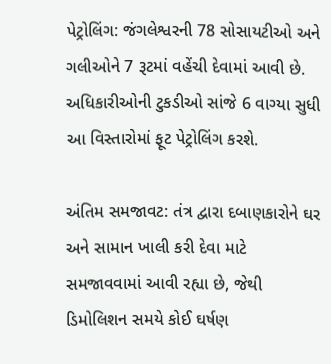પેટ્રોલિંગ: જંગલેશ્વરની 78 સોસાયટીઓ અને ગલીઓને 7 રૂટમાં વહેંચી દેવામાં આવી છે. અધિકારીઓની ટુકડીઓ સાંજે 6 વાગ્યા સુધી આ વિસ્તારોમાં ફૂટ પેટ્રોલિંગ કરશે.

અંતિમ સમજાવટ: તંત્ર દ્વારા દબાણકારોને ઘર અને સામાન ખાલી કરી દેવા માટે સમજાવવામાં આવી રહ્યા છે, જેથી ડિમોલિશન સમયે કોઈ ઘર્ષણ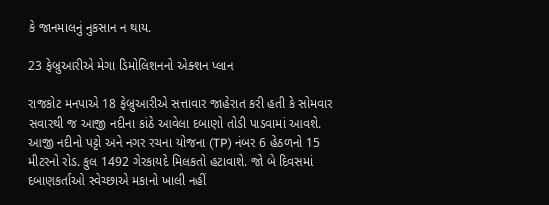કે જાનમાલનું નુકસાન ન થાય.

23 ફેબ્રુઆરીએ મેગા ડિમોલિશનનો એક્શન પ્લાન

રાજકોટ મનપાએ 18 ફેબ્રુઆરીએ સત્તાવાર જાહેરાત કરી હતી કે સોમવાર સવારથી જ આજી નદીના કાંઠે આવેલા દબાણો તોડી પાડવામાં આવશે. આજી નદીનો પટ્ટો અને નગર રચના યોજના (TP) નંબર 6 હેઠળનો 15 મીટરનો રોડ. કુલ 1492 ગેરકાયદે મિલકતો હટાવાશે. જો બે દિવસમાં દબાણકર્તાઓ સ્વેચ્છાએ મકાનો ખાલી નહીં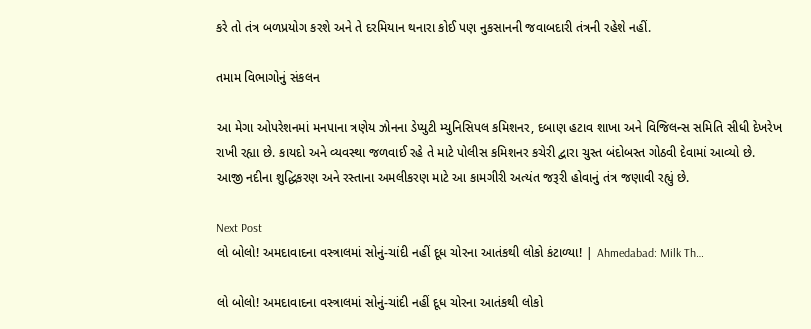કરે તો તંત્ર બળપ્રયોગ કરશે અને તે દરમિયાન થનારા કોઈ પણ નુકસાનની જવાબદારી તંત્રની રહેશે નહીં.

તમામ વિભાગોનું સંકલન

આ મેગા ઓપરેશનમાં મનપાના ત્રણેય ઝોનના ડેપ્યુટી મ્યુનિસિપલ કમિશનર, દબાણ હટાવ શાખા અને વિજિલન્સ સમિતિ સીધી દેખરેખ રાખી રહ્યા છે. કાયદો અને વ્યવસ્થા જળવાઈ રહે તે માટે પોલીસ કમિશનર કચેરી દ્વારા ચુસ્ત બંદોબસ્ત ગોઠવી દેવામાં આવ્યો છે. આજી નદીના શુદ્ધિકરણ અને રસ્તાના અમલીકરણ માટે આ કામગીરી અત્યંત જરૂરી હોવાનું તંત્ર જણાવી રહ્યું છે.

Next Post
લો બોલો! અમદાવાદના વસ્ત્રાલમાં સોનું-ચાંદી નહીં દૂધ ચોરના આતંકથી લોકો કંટાળ્યા! | Ahmedabad: Milk Th…

લો બોલો! અમદાવાદના વસ્ત્રાલમાં સોનું-ચાંદી નહીં દૂધ ચોરના આતંકથી લોકો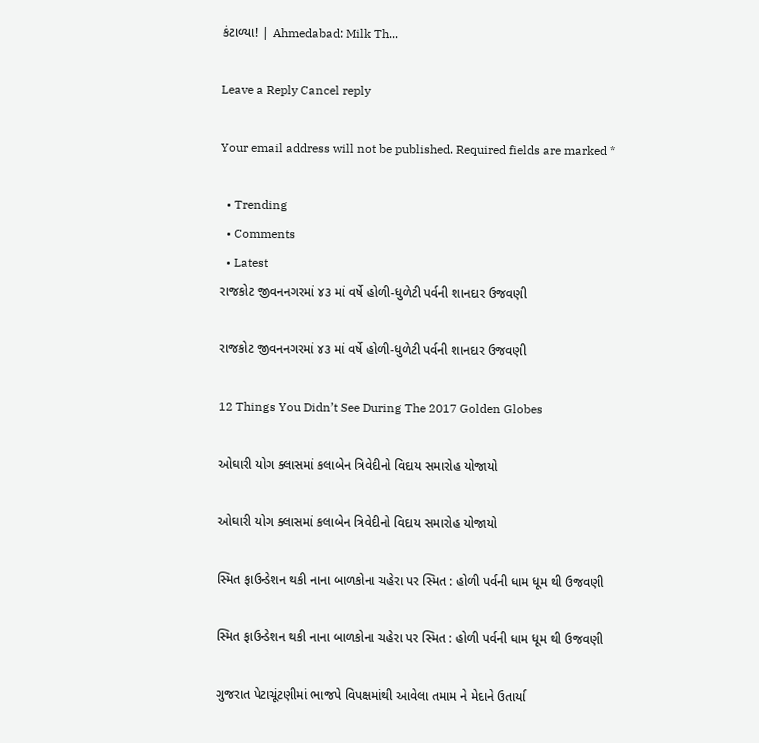કંટાળ્યા! | Ahmedabad: Milk Th...

Leave a Reply Cancel reply

Your email address will not be published. Required fields are marked *

  • Trending
  • Comments
  • Latest
રાજકોટ જીવનનગરમાં ૪૩ માં વર્ષે હોળી-ધુળેટી પર્વની શાનદાર ઉજવણી

રાજકોટ જીવનનગરમાં ૪૩ માં વર્ષે હોળી-ધુળેટી પર્વની શાનદાર ઉજવણી

12 Things You Didn’t See During The 2017 Golden Globes

ઓઘારી યોગ ક્લાસમાં કલાબેન ત્રિવેદીનો વિદાય સમારોહ યોજાયો

ઓઘારી યોગ ક્લાસમાં કલાબેન ત્રિવેદીનો વિદાય સમારોહ યોજાયો

સ્મિત ફાઉન્ડેશન થકી નાના બાળકોના ચહેરા પર સ્મિત : હોળી પર્વની ધામ ધૂમ થી ઉજવણી

સ્મિત ફાઉન્ડેશન થકી નાના બાળકોના ચહેરા પર સ્મિત : હોળી પર્વની ધામ ધૂમ થી ઉજવણી

ગુજરાત પેટાચૂંટણીમાં ભાજપે વિપક્ષમાંથી આવેલા તમામ ને મેદાને ઉતાર્યા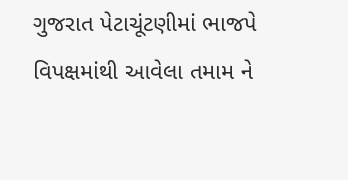ગુજરાત પેટાચૂંટણીમાં ભાજપે વિપક્ષમાંથી આવેલા તમામ ને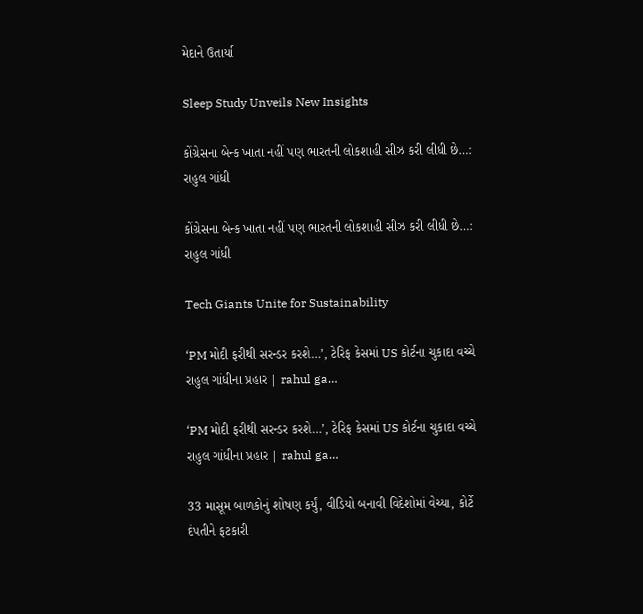મેદાને ઉતાર્યા

Sleep Study Unveils New Insights

કોંગ્રેસના બેન્ક ખાતા નહીં પણ ભારતની લોકશાહી સીઝ કરી લીધી છે…:  રાહુલ ગાંધી

કોંગ્રેસના બેન્ક ખાતા નહીં પણ ભારતની લોકશાહી સીઝ કરી લીધી છે…: રાહુલ ગાંધી

Tech Giants Unite for Sustainability

‘PM મોદી ફરીથી સરન્ડર કરશે…’, ટેરિફ કેસમાં US કોર્ટના ચુકાદા વચ્ચે રાહુલ ગાંધીના પ્રહાર | rahul ga…

‘PM મોદી ફરીથી સરન્ડર કરશે…’, ટેરિફ કેસમાં US કોર્ટના ચુકાદા વચ્ચે રાહુલ ગાંધીના પ્રહાર | rahul ga…

33 માસૂમ બાળકોનું શોષણ કર્યું, વીડિયો બનાવી વિદેશોમાં વેચ્યા, કોર્ટે દંપતીને ફટકારી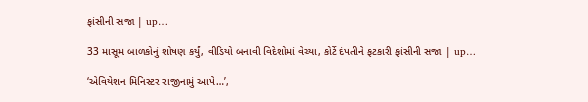ફાંસીની સજા | up…

33 માસૂમ બાળકોનું શોષણ કર્યું, વીડિયો બનાવી વિદેશોમાં વેચ્યા, કોર્ટે દંપતીને ફટકારી ફાંસીની સજા | up…

‘એવિયેશન મિનિસ્ટર રાજીનામું આપે…’,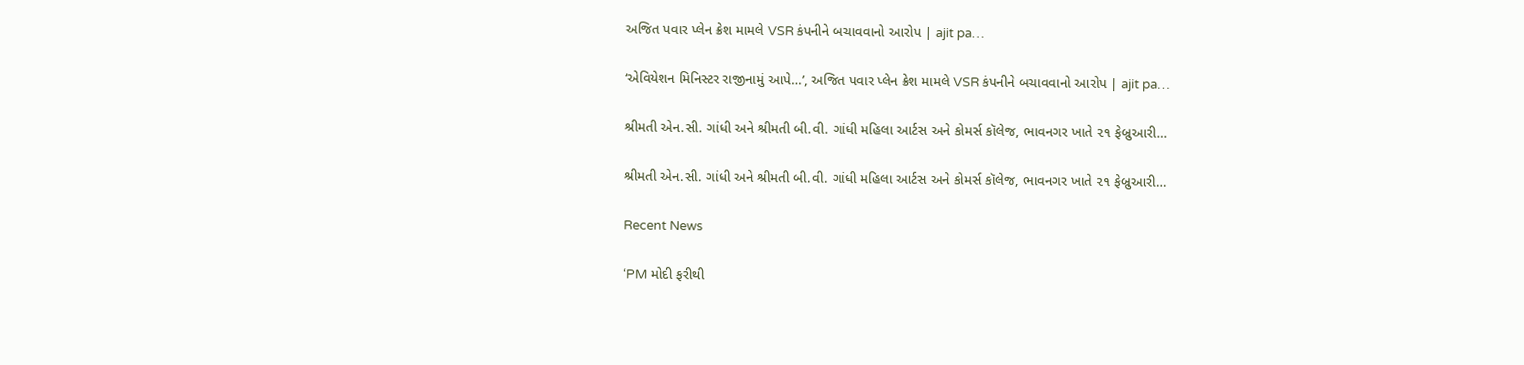અજિત પવાર પ્લેન ક્રેશ મામલે VSR કંપનીને બચાવવાનો આરોપ | ajit pa…

‘એવિયેશન મિનિસ્ટર રાજીનામું આપે…’, અજિત પવાર પ્લેન ક્રેશ મામલે VSR કંપનીને બચાવવાનો આરોપ | ajit pa…

શ્રીમતી એન.સી. ગાંધી અને શ્રીમતી બી.વી. ગાંધી મહિલા આર્ટસ અને કોમર્સ કૉલેજ, ભાવનગર ખાતે ૨૧ ફેબ્રુઆરી…

શ્રીમતી એન.સી. ગાંધી અને શ્રીમતી બી.વી. ગાંધી મહિલા આર્ટસ અને કોમર્સ કૉલેજ, ભાવનગર ખાતે ૨૧ ફેબ્રુઆરી…

Recent News

‘PM મોદી ફરીથી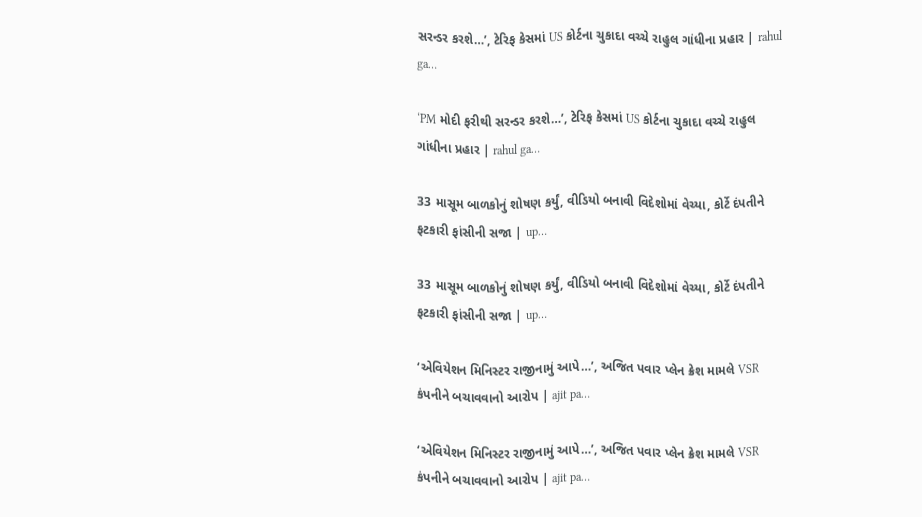સરન્ડર કરશે…’, ટેરિફ કેસમાં US કોર્ટના ચુકાદા વચ્ચે રાહુલ ગાંધીના પ્રહાર | rahul ga…

‘PM મોદી ફરીથી સરન્ડર કરશે…’, ટેરિફ કેસમાં US કોર્ટના ચુકાદા વચ્ચે રાહુલ ગાંધીના પ્રહાર | rahul ga…

33 માસૂમ બાળકોનું શોષણ કર્યું, વીડિયો બનાવી વિદેશોમાં વેચ્યા, કોર્ટે દંપતીને ફટકારી ફાંસીની સજા | up…

33 માસૂમ બાળકોનું શોષણ કર્યું, વીડિયો બનાવી વિદેશોમાં વેચ્યા, કોર્ટે દંપતીને ફટકારી ફાંસીની સજા | up…

‘એવિયેશન મિનિસ્ટર રાજીનામું આપે…’, અજિત પવાર પ્લેન ક્રેશ મામલે VSR કંપનીને બચાવવાનો આરોપ | ajit pa…

‘એવિયેશન મિનિસ્ટર રાજીનામું આપે…’, અજિત પવાર પ્લેન ક્રેશ મામલે VSR કંપનીને બચાવવાનો આરોપ | ajit pa…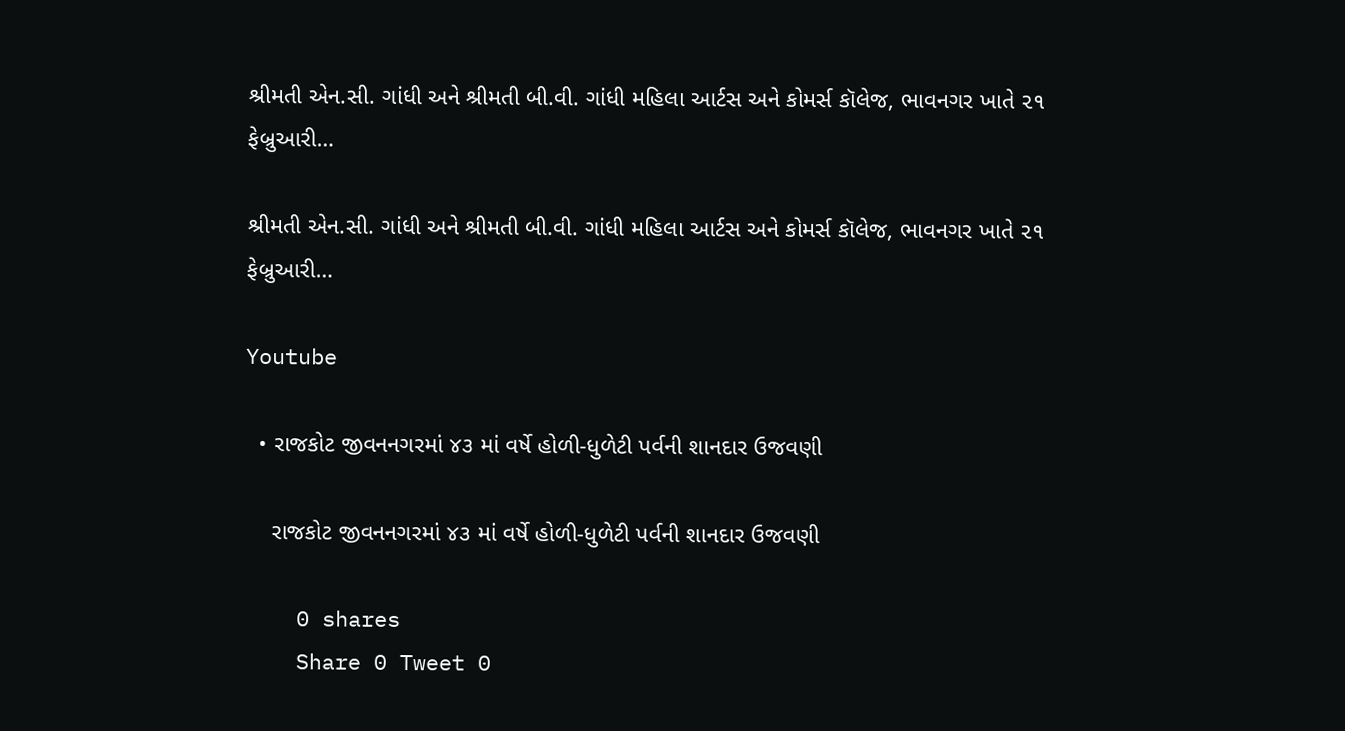શ્રીમતી એન.સી. ગાંધી અને શ્રીમતી બી.વી. ગાંધી મહિલા આર્ટસ અને કોમર્સ કૉલેજ, ભાવનગર ખાતે ૨૧ ફેબ્રુઆરી…

શ્રીમતી એન.સી. ગાંધી અને શ્રીમતી બી.વી. ગાંધી મહિલા આર્ટસ અને કોમર્સ કૉલેજ, ભાવનગર ખાતે ૨૧ ફેબ્રુઆરી…

Youtube

  • રાજકોટ જીવનનગરમાં ૪૩ માં વર્ષે હોળી-ધુળેટી પર્વની શાનદાર ઉજવણી

    રાજકોટ જીવનનગરમાં ૪૩ માં વર્ષે હોળી-ધુળેટી પર્વની શાનદાર ઉજવણી

    0 shares
    Share 0 Tweet 0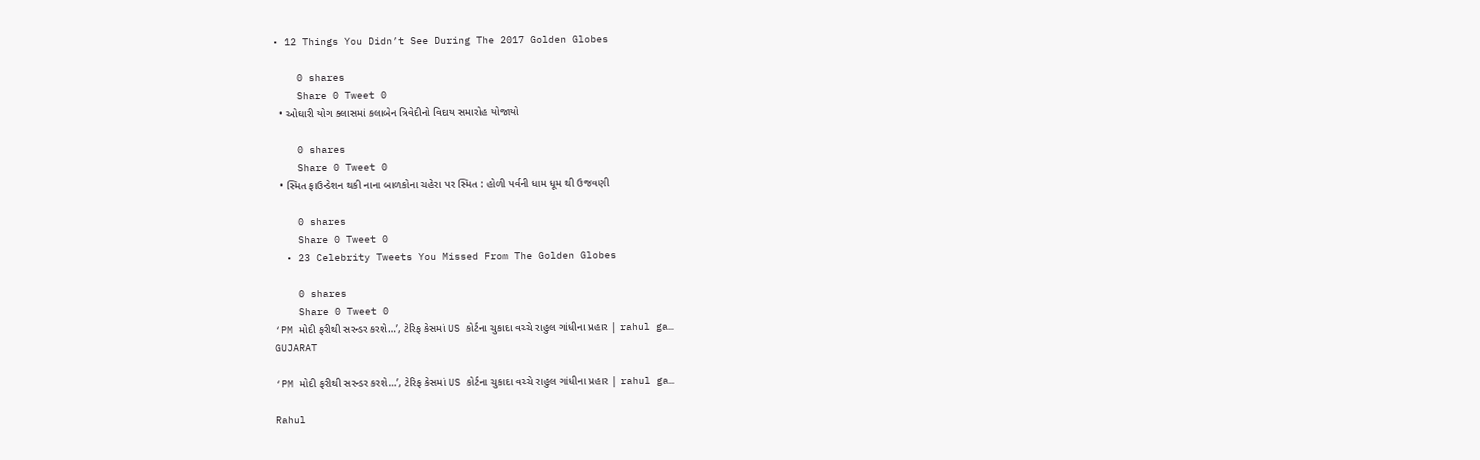• 12 Things You Didn’t See During The 2017 Golden Globes

    0 shares
    Share 0 Tweet 0
  • ઓઘારી યોગ ક્લાસમાં કલાબેન ત્રિવેદીનો વિદાય સમારોહ યોજાયો

    0 shares
    Share 0 Tweet 0
  • સ્મિત ફાઉન્ડેશન થકી નાના બાળકોના ચહેરા પર સ્મિત : હોળી પર્વની ધામ ધૂમ થી ઉજવણી

    0 shares
    Share 0 Tweet 0
  • 23 Celebrity Tweets You Missed From The Golden Globes

    0 shares
    Share 0 Tweet 0
‘PM મોદી ફરીથી સરન્ડર કરશે…’, ટેરિફ કેસમાં US કોર્ટના ચુકાદા વચ્ચે રાહુલ ગાંધીના પ્રહાર | rahul ga…
GUJARAT

‘PM મોદી ફરીથી સરન્ડર કરશે…’, ટેરિફ કેસમાં US કોર્ટના ચુકાદા વચ્ચે રાહુલ ગાંધીના પ્રહાર | rahul ga…

Rahul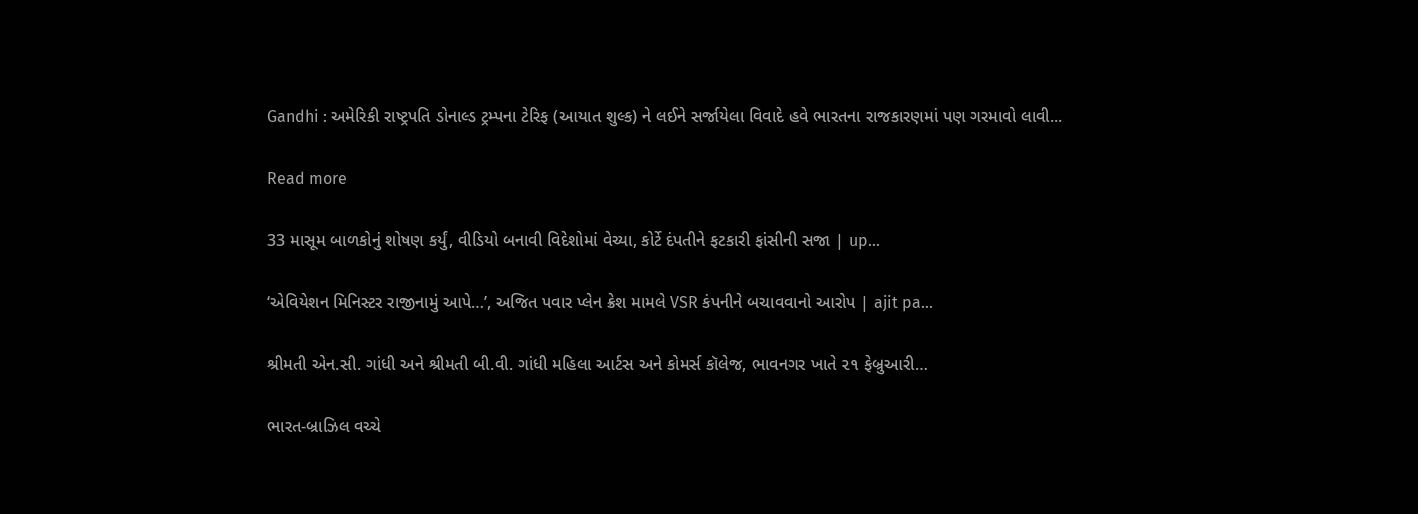Gandhi : અમેરિકી રાષ્ટ્રપતિ ડોનાલ્ડ ટ્રમ્પના ટેરિફ (આયાત શુલ્ક) ને લઈને સર્જાયેલા વિવાદે હવે ભારતના રાજકારણમાં પણ ગરમાવો લાવી...

Read more

33 માસૂમ બાળકોનું શોષણ કર્યું, વીડિયો બનાવી વિદેશોમાં વેચ્યા, કોર્ટે દંપતીને ફટકારી ફાંસીની સજા | up…

‘એવિયેશન મિનિસ્ટર રાજીનામું આપે…’, અજિત પવાર પ્લેન ક્રેશ મામલે VSR કંપનીને બચાવવાનો આરોપ | ajit pa…

શ્રીમતી એન.સી. ગાંધી અને શ્રીમતી બી.વી. ગાંધી મહિલા આર્ટસ અને કોમર્સ કૉલેજ, ભાવનગર ખાતે ૨૧ ફેબ્રુઆરી…

ભારત-બ્રાઝિલ વચ્ચે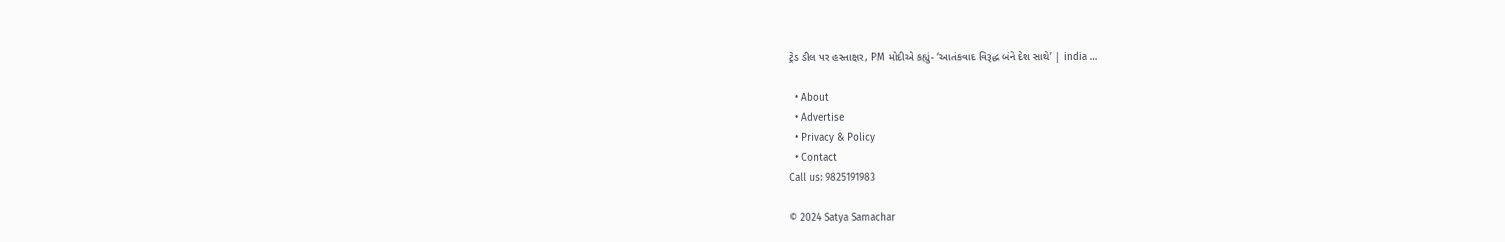ટ્રેડ ડીલ પર હસ્તાક્ષર, PM મોદીએ કહ્યું- ‘આતંકવાદ વિરૂદ્ધ બંને દેશ સાથે’ | india …

  • About
  • Advertise
  • Privacy & Policy
  • Contact
Call us: 9825191983

© 2024 Satya Samachar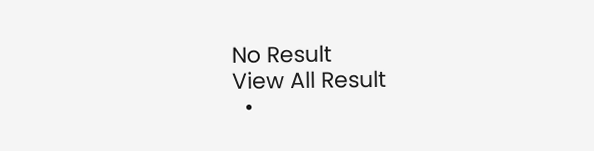No Result
View All Result
  •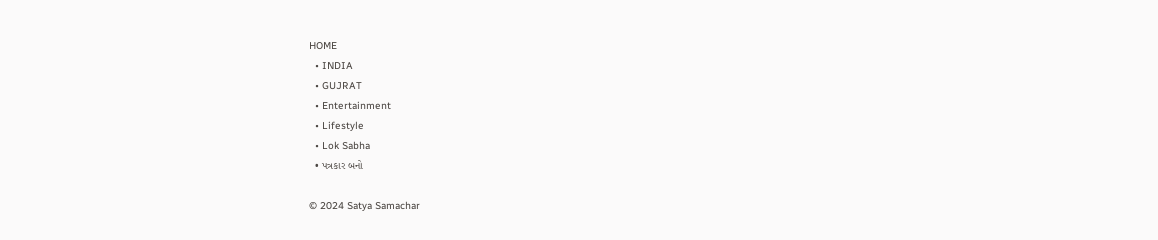HOME
  • INDIA
  • GUJRAT
  • Entertainment
  • Lifestyle
  • Lok Sabha
  • પત્રકાર બનો

© 2024 Satya Samachar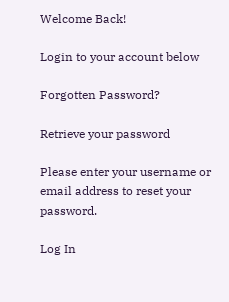Welcome Back!

Login to your account below

Forgotten Password?

Retrieve your password

Please enter your username or email address to reset your password.

Log In